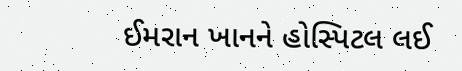ઈમરાન ખાનને હોસ્પિટલ લઈ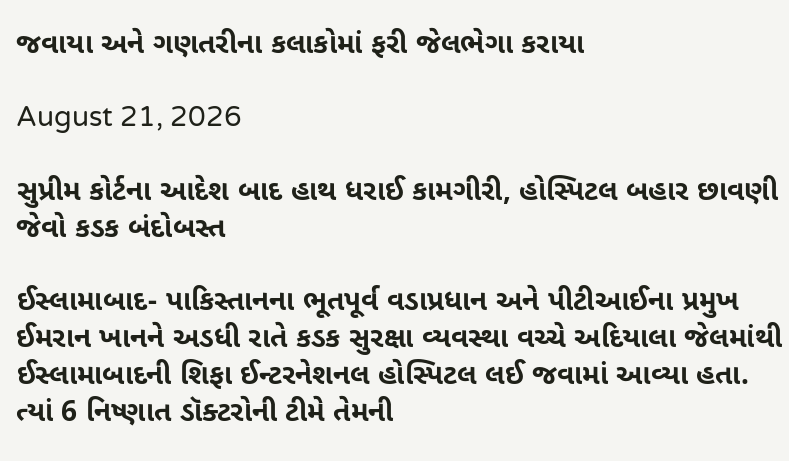જવાયા અને ગણતરીના કલાકોમાં ફરી જેલભેગા કરાયા

August 21, 2026

સુપ્રીમ કોર્ટના આદેશ બાદ હાથ ધરાઈ કામગીરી, હોસ્પિટલ બહાર છાવણી જેવો કડક બંદોબસ્ત

ઈસ્લામાબાદ- પાકિસ્તાનના ભૂતપૂર્વ વડાપ્રધાન અને પીટીઆઈના પ્રમુખ ઈમરાન ખાનને અડધી રાતે કડક સુરક્ષા વ્યવસ્થા વચ્ચે અદિયાલા જેલમાંથી ઈસ્લામાબાદની શિફા ઈન્ટરનેશનલ હોસ્પિટલ લઈ જવામાં આવ્યા હતા. ત્યાં 6 નિષ્ણાત ડૉક્ટરોની ટીમે તેમની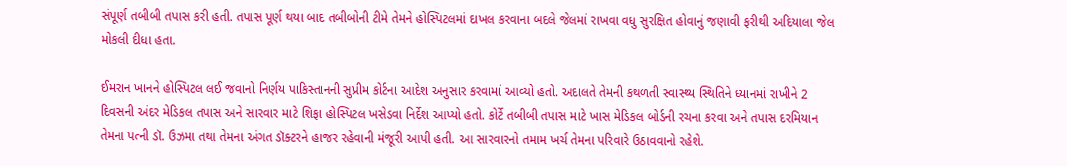સંપૂર્ણ તબીબી તપાસ કરી હતી. તપાસ પૂર્ણ થયા બાદ તબીબોની ટીમે તેમને હોસ્પિટલમાં દાખલ કરવાના બદલે જેલમાં રાખવા વધુ સુરક્ષિત હોવાનું જણાવી ફરીથી અદિયાલા જેલ મોકલી દીધા હતા.

ઈમરાન ખાનને હોસ્પિટલ લઈ જવાનો નિર્ણય પાકિસ્તાનની સુપ્રીમ કોર્ટના આદેશ અનુસાર કરવામાં આવ્યો હતો. અદાલતે તેમની કથળતી સ્વાસ્થ્ય સ્થિતિને ધ્યાનમાં રાખીને 2 દિવસની અંદર મેડિકલ તપાસ અને સારવાર માટે શિફા હોસ્પિટલ ખસેડવા નિર્દેશ આપ્યો હતો. કોર્ટે તબીબી તપાસ માટે ખાસ મેડિકલ બોર્ડની રચના કરવા અને તપાસ દરમિયાન તેમના પત્ની ડૉ. ઉઝમા તથા તેમના અંગત ડૉક્ટરને હાજર રહેવાની મંજૂરી આપી હતી. આ સારવારનો તમામ ખર્ચ તેમના પરિવારે ઉઠાવવાનો રહેશે.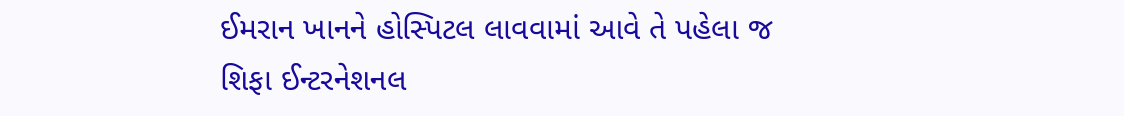ઈમરાન ખાનને હોસ્પિટલ લાવવામાં આવે તે પહેલા જ શિફા ઈન્ટરનેશનલ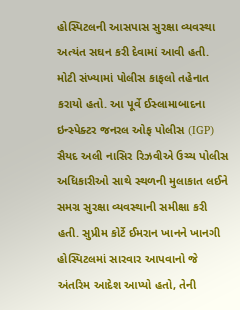હોસ્પિટલની આસપાસ સુરક્ષા વ્યવસ્થા અત્યંત સઘન કરી દેવામાં આવી હતી. મોટી સંખ્યામાં પોલીસ કાફલો તહેનાત કરાયો હતો. આ પૂર્વે ઈસ્લામાબાદના ઇન્સ્પેક્ટર જનરલ ઓફ પોલીસ (IGP) સૈયદ અલી નાસિર રિઝવીએ ઉચ્ચ પોલીસ અધિકારીઓ સાથે સ્થળની મુલાકાત લઈને સમગ્ર સુરક્ષા વ્યવસ્થાની સમીક્ષા કરી હતી. સુપ્રીમ કોર્ટે ઈમરાન ખાનને ખાનગી હોસ્પિટલમાં સારવાર આપવાનો જે અંતરિમ આદેશ આપ્યો હતો, તેની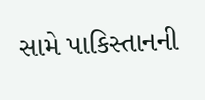સામે પાકિસ્તાનની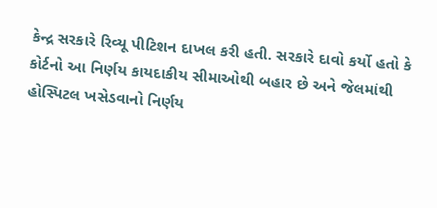કેન્દ્ર સરકારે રિવ્યૂ પીટિશન દાખલ કરી હતી. સરકારે દાવો કર્યો હતો કે કોર્ટનો આ નિર્ણય કાયદાકીય સીમાઓથી બહાર છે અને જેલમાંથી હોસ્પિટલ ખસેડવાનો નિર્ણય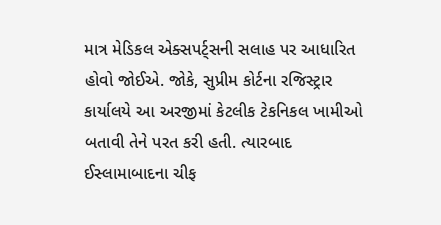માત્ર મેડિકલ એક્સપર્ટ્સની સલાહ પર આધારિત હોવો જોઈએ. જોકે, સુપ્રીમ કોર્ટના રજિસ્ટ્રાર કાર્યાલયે આ અરજીમાં કેટલીક ટેકનિકલ ખામીઓ બતાવી તેને પરત કરી હતી. ત્યારબાદ ઈસ્લામાબાદના ચીફ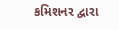કમિશનર દ્વારા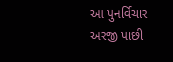આ પુનર્વિચાર અરજી પાછી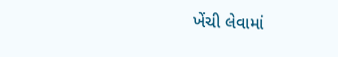ખેંચી લેવામાં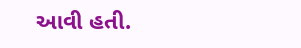આવી હતી.